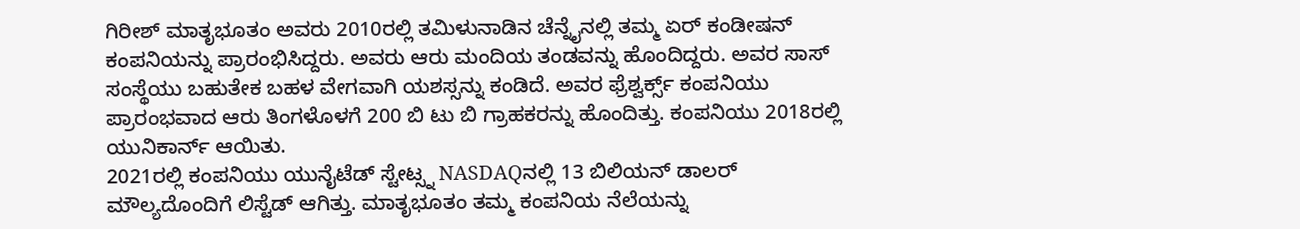ಗಿರೀಶ್ ಮಾತೃಭೂತಂ ಅವರು 2010ರಲ್ಲಿ ತಮಿಳುನಾಡಿನ ಚೆನ್ನೈನಲ್ಲಿ ತಮ್ಮ ಏರ್ ಕಂಡೀಷನ್ ಕಂಪನಿಯನ್ನು ಪ್ರಾರಂಭಿಸಿದ್ದರು. ಅವರು ಆರು ಮಂದಿಯ ತಂಡವನ್ನು ಹೊಂದಿದ್ದರು. ಅವರ ಸಾಸ್ ಸಂಸ್ಥೆಯು ಬಹುತೇಕ ಬಹಳ ವೇಗವಾಗಿ ಯಶಸ್ಸನ್ನು ಕಂಡಿದೆ. ಅವರ ಫ್ರೆಶ್ವರ್ಕ್ಸ್ ಕಂಪನಿಯು ಪ್ರಾರಂಭವಾದ ಆರು ತಿಂಗಳೊಳಗೆ 200 ಬಿ ಟು ಬಿ ಗ್ರಾಹಕರನ್ನು ಹೊಂದಿತ್ತು. ಕಂಪನಿಯು 2018ರಲ್ಲಿ ಯುನಿಕಾರ್ನ್ ಆಯಿತು.
2021ರಲ್ಲಿ ಕಂಪನಿಯು ಯುನೈಟೆಡ್ ಸ್ಟೇಟ್ಸ್ನ NASDAQನಲ್ಲಿ 13 ಬಿಲಿಯನ್ ಡಾಲರ್ ಮೌಲ್ಯದೊಂದಿಗೆ ಲಿಸ್ಟೆಡ್ ಆಗಿತ್ತು. ಮಾತೃಭೂತಂ ತಮ್ಮ ಕಂಪನಿಯ ನೆಲೆಯನ್ನು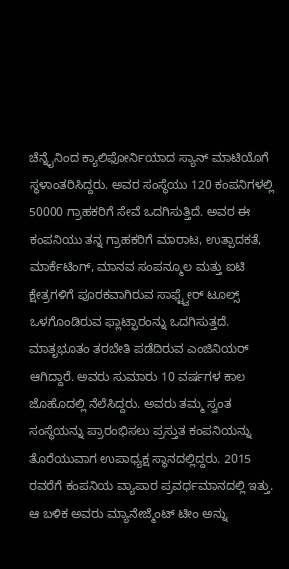ಚೆನ್ನೈನಿಂದ ಕ್ಯಾಲಿಫೋರ್ನಿಯಾದ ಸ್ಯಾನ್ ಮಾಟಿಯೊಗೆ ಸ್ಥಳಾಂತರಿಸಿದ್ದರು. ಅವರ ಸಂಸ್ಥೆಯು 120 ಕಂಪನಿಗಳಲ್ಲಿ 50000 ಗ್ರಾಹಕರಿಗೆ ಸೇವೆ ಒದಗಿಸುತ್ತಿದೆ. ಅವರ ಈ ಕಂಪನಿಯು ತನ್ನ ಗ್ರಾಹಕರಿಗೆ ಮಾರಾಟ, ಉತ್ಪಾದಕತೆ, ಮಾರ್ಕೆಟಿಂಗ್, ಮಾನವ ಸಂಪನ್ಮೂಲ ಮತ್ತು ಐಟಿ ಕ್ಷೇತ್ರಗಳಿಗೆ ಪೂರಕವಾಗಿರುವ ಸಾಫ್ಟ್ವೇರ್ ಟೂಲ್ಸ್ ಒಳಗೊಂಡಿರುವ ಫ್ಲಾಟ್ಫಾರಂನ್ನು ಒದಗಿಸುತ್ತದೆ.
ಮಾತೃಭೂತಂ ತರಬೇತಿ ಪಡೆದಿರುವ ಎಂಜಿನಿಯರ್ ಆಗಿದ್ದಾರೆ. ಅವರು ಸುಮಾರು 10 ವರ್ಷಗಳ ಕಾಲ ಜೊಹೊದಲ್ಲಿ ನೆಲೆಸಿದ್ದರು. ಅವರು ತಮ್ಮ ಸ್ವಂತ ಸಂಸ್ಥೆಯನ್ನು ಪ್ರಾರಂಭಿಸಲು ಪ್ರಸ್ತುತ ಕಂಪನಿಯನ್ನು ತೊರೆಯುವಾಗ ಉಪಾಧ್ಯಕ್ಷ ಸ್ಥಾನದಲ್ಲಿದ್ದರು. 2015 ರವರೆಗೆ ಕಂಪನಿಯ ವ್ಯಾಪಾರ ಪ್ರವರ್ಧಮಾನದಲ್ಲಿ ಇತ್ತು. ಆ ಬಳಿಕ ಅವರು ಮ್ಯಾನೇಜ್ಮೆಂಟ್ ಟೀಂ ಅನ್ನು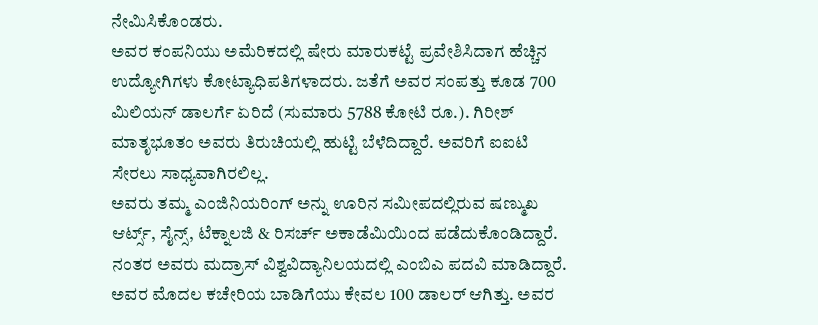ನೇಮಿಸಿಕೊಂಡರು.
ಅವರ ಕಂಪನಿಯು ಅಮೆರಿಕದಲ್ಲಿ ಷೇರು ಮಾರುಕಟ್ಟೆ ಪ್ರವೇಶಿಸಿದಾಗ ಹೆಚ್ಚಿನ ಉದ್ಯೋಗಿಗಳು ಕೋಟ್ಯಾಧಿಪತಿಗಳಾದರು. ಜತೆಗೆ ಅವರ ಸಂಪತ್ತು ಕೂಡ 700 ಮಿಲಿಯನ್ ಡಾಲರ್ಗೆ ಏರಿದೆ (ಸುಮಾರು 5788 ಕೋಟಿ ರೂ.). ಗಿರೀಶ್ ಮಾತೃಭೂತಂ ಅವರು ತಿರುಚಿಯಲ್ಲಿ ಹುಟ್ಟಿ ಬೆಳೆದಿದ್ದಾರೆ. ಅವರಿಗೆ ಐಐಟಿ ಸೇರಲು ಸಾಧ್ಯವಾಗಿರಲಿಲ್ಲ.
ಅವರು ತಮ್ಮ ಎಂಜಿನಿಯರಿಂಗ್ ಅನ್ನು ಊರಿನ ಸಮೀಪದಲ್ಲಿರುವ ಷಣ್ಮುಖ ಆರ್ಟ್ಸ್, ಸೈನ್ಸ್, ಟೆಕ್ನಾಲಜಿ & ರಿಸರ್ಚ್ ಅಕಾಡೆಮಿಯಿಂದ ಪಡೆದುಕೊಂಡಿದ್ದಾರೆ. ನಂತರ ಅವರು ಮದ್ರಾಸ್ ವಿಶ್ವವಿದ್ಯಾನಿಲಯದಲ್ಲಿ ಎಂಬಿಎ ಪದವಿ ಮಾಡಿದ್ದಾರೆ. ಅವರ ಮೊದಲ ಕಚೇರಿಯ ಬಾಡಿಗೆಯು ಕೇವಲ 100 ಡಾಲರ್ ಆಗಿತ್ತು. ಅವರ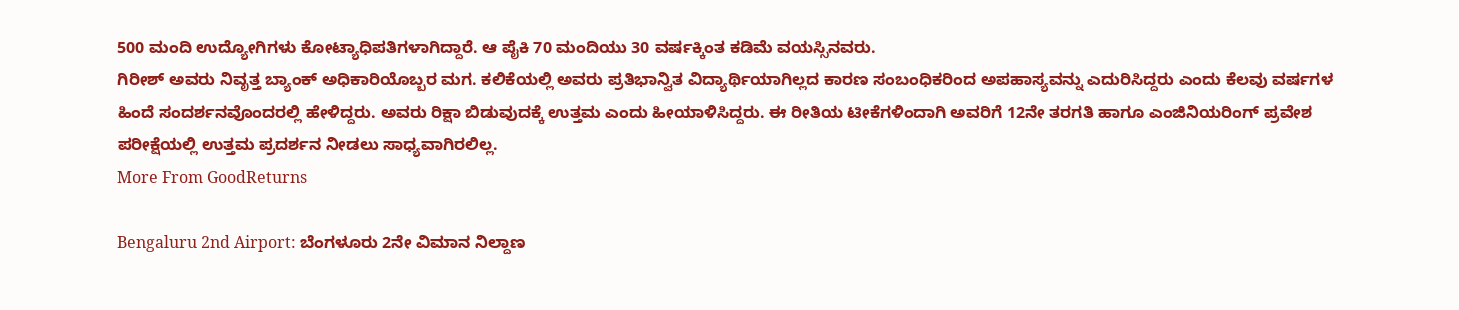500 ಮಂದಿ ಉದ್ಯೋಗಿಗಳು ಕೋಟ್ಯಾಧಿಪತಿಗಳಾಗಿದ್ದಾರೆ. ಆ ಪೈಕಿ 70 ಮಂದಿಯು 30 ವರ್ಷಕ್ಕಿಂತ ಕಡಿಮೆ ವಯಸ್ಸಿನವರು.
ಗಿರೀಶ್ ಅವರು ನಿವೃತ್ತ ಬ್ಯಾಂಕ್ ಅಧಿಕಾರಿಯೊಬ್ಬರ ಮಗ. ಕಲಿಕೆಯಲ್ಲಿ ಅವರು ಪ್ರತಿಭಾನ್ವಿತ ವಿದ್ಯಾರ್ಥಿಯಾಗಿಲ್ಲದ ಕಾರಣ ಸಂಬಂಧಿಕರಿಂದ ಅಪಹಾಸ್ಯವನ್ನು ಎದುರಿಸಿದ್ದರು ಎಂದು ಕೆಲವು ವರ್ಷಗಳ ಹಿಂದೆ ಸಂದರ್ಶನವೊಂದರಲ್ಲಿ ಹೇಳಿದ್ದರು. ಅವರು ರಿಕ್ಷಾ ಬಿಡುವುದಕ್ಕೆ ಉತ್ತಮ ಎಂದು ಹೀಯಾಳಿಸಿದ್ದರು. ಈ ರೀತಿಯ ಟೀಕೆಗಳಿಂದಾಗಿ ಅವರಿಗೆ 12ನೇ ತರಗತಿ ಹಾಗೂ ಎಂಜಿನಿಯರಿಂಗ್ ಪ್ರವೇಶ ಪರೀಕ್ಷೆಯಲ್ಲಿ ಉತ್ತಮ ಪ್ರದರ್ಶನ ನೀಡಲು ಸಾಧ್ಯವಾಗಿರಲಿಲ್ಲ.
More From GoodReturns

Bengaluru 2nd Airport: ಬೆಂಗಳೂರು 2ನೇ ವಿಮಾನ ನಿಲ್ದಾಣ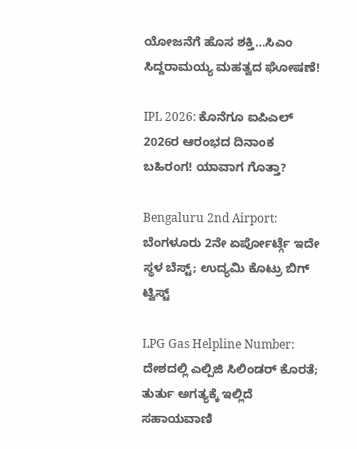ಯೋಜನೆಗೆ ಹೊಸ ಶಕ್ತಿ…ಸಿಎಂ ಸಿದ್ದರಾಮಯ್ಯ ಮಹತ್ವದ ಘೋಷಣೆ!

IPL 2026: ಕೊನೆಗೂ ಐಪಿಎಲ್ 2026ರ ಆರಂಭದ ದಿನಾಂಕ ಬಹಿರಂಗ! ಯಾವಾಗ ಗೊತ್ತಾ?

Bengaluru 2nd Airport: ಬೆಂಗಳೂರು 2ನೇ ಏರ್ಪೋರ್ಟ್ಗೆ ಇದೇ ಸ್ಥಳ ಬೆಸ್ಟ್; ಉದ್ಯಮಿ ಕೊಟ್ರು ಬಿಗ್ ಟ್ವಿಸ್ಟ್

LPG Gas Helpline Number: ದೇಶದಲ್ಲಿ ಎಲ್ಪಿಜಿ ಸಿಲಿಂಡರ್ ಕೊರತೆ; ತುರ್ತು ಅಗತ್ಯಕ್ಕೆ ಇಲ್ಲಿದೆ ಸಹಾಯವಾಣಿ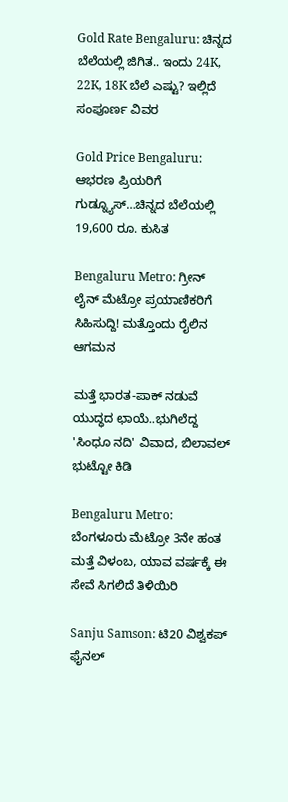Gold Rate Bengaluru: ಚಿನ್ನದ ಬೆಲೆಯಲ್ಲಿ ಜಿಗಿತ.. ಇಂದು 24K, 22K, 18K ಬೆಲೆ ಎಷ್ಟು? ಇಲ್ಲಿದೆ ಸಂಪೂರ್ಣ ವಿವರ

Gold Price Bengaluru: ಆಭರಣ ಪ್ರಿಯರಿಗೆ ಗುಡ್ನ್ಯೂಸ್…ಚಿನ್ನದ ಬೆಲೆಯಲ್ಲಿ 19,600 ರೂ. ಕುಸಿತ

Bengaluru Metro: ಗ್ರೀನ್ ಲೈನ್ ಮೆಟ್ರೋ ಪ್ರಯಾಣಿಕರಿಗೆ ಸಿಹಿಸುದ್ದಿ! ಮತ್ತೊಂದು ರೈಲಿನ ಆಗಮನ

ಮತ್ತೆ ಭಾರತ-ಪಾಕ್ ನಡುವೆ ಯುದ್ಧದ ಛಾಯೆ..ಭುಗಿಲೆದ್ದ 'ಸಿಂಧೂ ನದಿ' ವಿವಾದ, ಬಿಲಾವಲ್ ಭುಟ್ಟೋ ಕಿಡಿ

Bengaluru Metro: ಬೆಂಗಳೂರು ಮೆಟ್ರೋ 3ನೇ ಹಂತ ಮತ್ತೆ ವಿಳಂಬ, ಯಾವ ವರ್ಷಕ್ಕೆ ಈ ಸೇವೆ ಸಿಗಲಿದೆ ತಿಳಿಯಿರಿ

Sanju Samson: ಟಿ20 ವಿಶ್ವಕಪ್ ಫೈನಲ್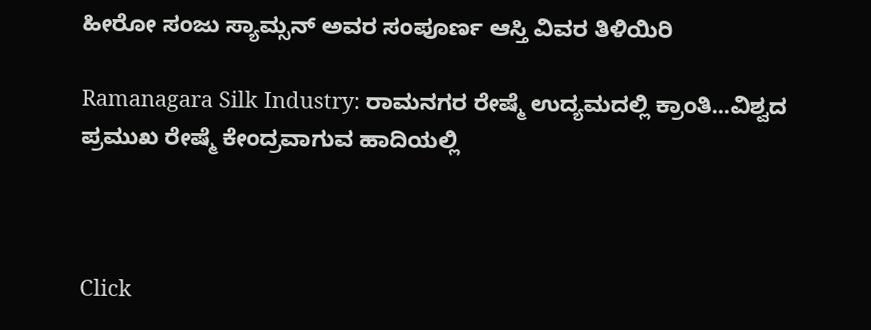ಹೀರೋ ಸಂಜು ಸ್ಯಾಮ್ಸನ್ ಅವರ ಸಂಪೂರ್ಣ ಆಸ್ತಿ ವಿವರ ತಿಳಿಯಿರಿ

Ramanagara Silk Industry: ರಾಮನಗರ ರೇಷ್ಮೆ ಉದ್ಯಮದಲ್ಲಿ ಕ್ರಾಂತಿ...ವಿಶ್ವದ ಪ್ರಮುಖ ರೇಷ್ಮೆ ಕೇಂದ್ರವಾಗುವ ಹಾದಿಯಲ್ಲಿ



Click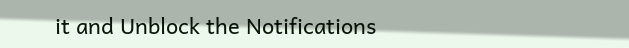it and Unblock the Notifications